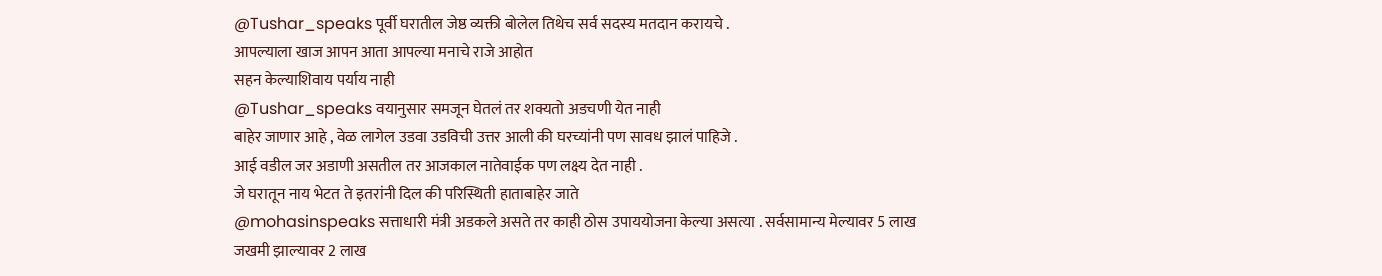@Tushar_speaks पूर्वी घरातील जेष्ठ व्यक्ती बोलेल तिथेच सर्व सदस्य मतदान करायचे .
आपल्याला खाज आपन आता आपल्या मनाचे राजे आहोत
सहन केल्याशिवाय पर्याय नाही
@Tushar_speaks वयानुसार समजून घेतलं तर शक्यतो अडचणी येत नाही
बाहेर जाणार आहे , वेळ लागेल उडवा उडविची उत्तर आली की घरच्यांनी पण सावध झालं पाहिजे .
आई वडील जर अडाणी असतील तर आजकाल नातेवाईक पण लक्ष्य देत नाही .
जे घरातून नाय भेटत ते इतरांनी दिल की परिस्थिती हाताबाहेर जाते
@mohasinspeaks सत्ताधारी मंत्री अडकले असते तर काही ठोस उपाययोजना केल्या असत्या . सर्वसामान्य मेल्यावर 5 लाख जखमी झाल्यावर 2 लाख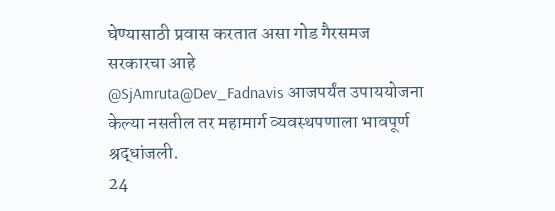घेण्यासाठी प्रवास करतात असा गोड गैरसमज सरकारचा आहे
@SjAmruta@Dev_Fadnavis आजपर्यंत उपाययोजना केल्या नसतील तर महामार्ग व्यवस्थपणाला भावपूर्ण श्रद्धांजली.
24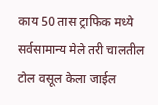काय 50 तास ट्राफिक मध्ये सर्वसामान्य मेले तरी चालतील टोल वसूल केला जाईल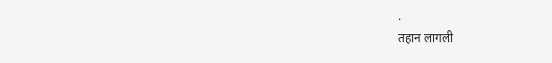.
तहान लागली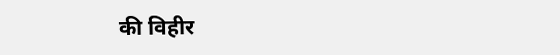की विहीर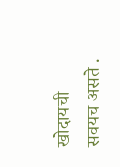खोदायची सवयच असते .